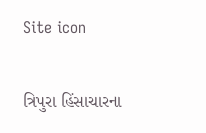Site icon

ત્રિપુરા હિંસાચારના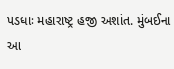પડધાઃ મહારાષ્ટ્ર હજી અશાંત. મુંબઈના આ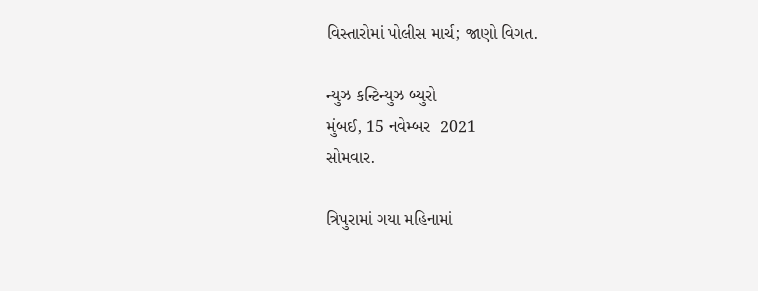વિસ્તારોમાં પોલીસ માર્ચ; જાણો વિગત.

ન્યુઝ કન્ટિન્યુઝ બ્યુરો
મુંબઈ, 15 નવેમ્બર  2021
સોમવાર.

ત્રિપુરામાં ગયા મહિનામાં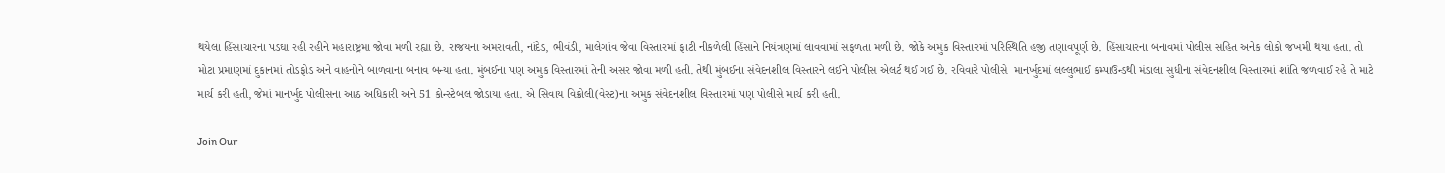થયેલા હિંસાચારના પડઘા રહી રહીને મહારાષ્ટ્રમા જોવા મળી રહ્યા છે. રાજયના અમરાવતી, નાંદેડ, ભીવંડી, માલેગાંવ જેવા વિસ્તારમાં ફાટી નીકળેલી હિંસાને નિયંત્રણમાં લાવવામાં સફળતા મળી છે. જોકે અમુક વિસ્તારમાં પરિસ્થિતિ હજી તણાવપૂર્ણ છે. હિંસાચારના બનાવમાં પોલીસ સહિત અનેક લોકો જખમી થયા હતા. તો મોટા પ્રમાણમાં દુકાનમાં તોડફોડ અને વાહનોને બાળવાના બનાવ બન્યા હતા. મુંબઈના પણ અમુક વિસ્તારમાં તેની અસર જોવા મળી હતી. તેથી મુંબઈના સંવેદનશીલ વિસ્તારને લઈને પોલીસ એલર્ટ થઈ ગઈ છે. રવિવારે પોલીસે  માનર્ખુદમાં લલ્લુભાઈ કમ્પાઉન્ડથી મંડાલા સુધીના સંવેદનશીલ વિસ્તારમાં શાંતિ જળવાઈ રહે તે માટે માર્ચ કરી હતી, જેમાં માનર્ખુદ પોલીસના આઠ અધિકારી અને 51 કોન્સ્ટેબલ જોડાયા હતા. એ સિવાય વિક્રોલી(વેસ્ટ)ના અમુક સંવેદનશીલ વિસ્તારમાં પણ પોલીસે માર્ચ કરી હતી.

Join Our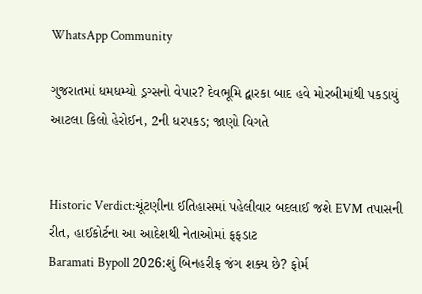WhatsApp Community

ગુજરાતમાં ધમધમ્યો ડ્રગ્સનો વેપાર? દેવભૂમિ દ્વારકા બાદ હવે મોરબીમાંથી પકડાયું આટલા કિલો હેરોઈન, 2ની ધરપકડ; જાણો વિગતે


Historic Verdict:ચૂંટણીના ઈતિહાસમાં પહેલીવાર બદલાઈ જશે EVM તપાસની રીત, હાઈકોર્ટના આ આદેશથી નેતાઓમાં ફફડાટ
Baramati Bypoll 2026:શું બિનહરીફ જંગ શક્ય છે? ફોર્મ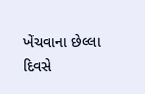ખેંચવાના છેલ્લા દિવસે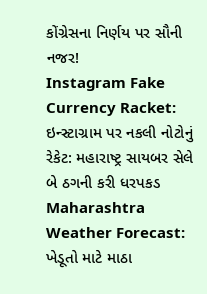કોંગ્રેસના નિર્ણય પર સૌની નજર!
Instagram Fake Currency Racket: ઇન્સ્ટાગ્રામ પર નકલી નોટોનું રેકેટ: મહારાષ્ટ્ર સાયબર સેલે બે ઠગની કરી ધરપકડ
Maharashtra Weather Forecast: ખેડૂતો માટે માઠા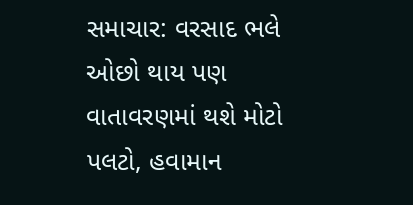સમાચાર: વરસાદ ભલે ઓછો થાય પણ વાતાવરણમાં થશે મોટો પલટો, હવામાન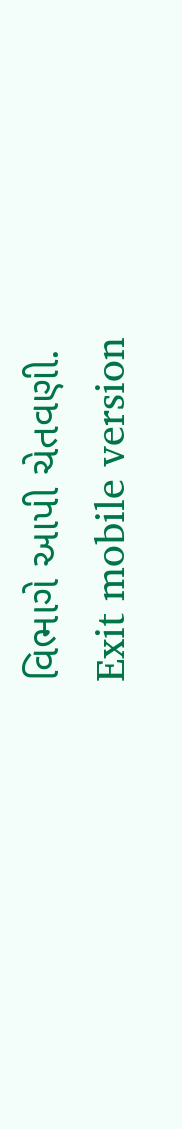વિભાગે આપી ચેતવણી.
Exit mobile version